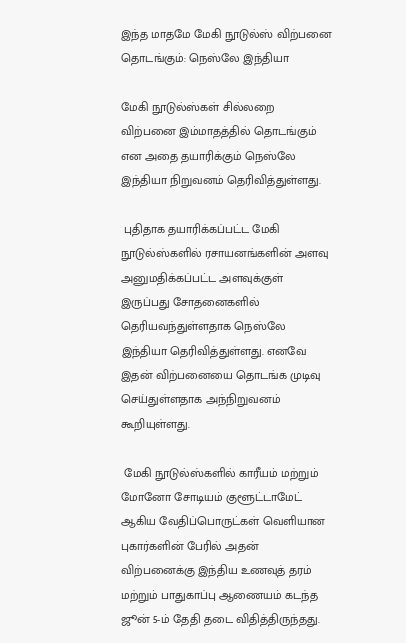இந்த மாதமே மேகி நூடுல்ஸ் விற்பனை தொடங்கும்: நெஸ்லே இந்தியா

மேகி நூடுல்ஸ்கள் சில்லறை விற்பனை இம்மாதத்தில் தொடங்கும் என அதை தயாரிக்கும் நெஸ்லே இந்தியா நிறுவனம் தெரிவித்துள்ளது.

 புதிதாக தயாரிக்கப்பட்ட மேகி நூடுல்ஸ்களில் ரசாயனங்களின் அளவு அனுமதிக்கப்பட்ட அளவுக்குள் இருப்பது சோதனைகளில் தெரியவந்துள்ளதாக நெஸ்லே இந்தியா தெரிவித்துள்ளது. எனவே இதன் விற்பனையை தொடங்க முடிவு செய்துள்ளதாக அந்நிறுவனம் கூறியுள்ளது.

 மேகி நூடுல்ஸ்களில் காரீயம் மற்றும் மோனோ சோடியம் குளூட்டாமேட் ஆகிய வேதிப்பொருட்கள் வெளியான புகார்களின் பேரில் அதன் விற்பனைக்கு இந்திய உணவுத் தரம் மற்றும் பாதுகாப்பு ஆணையம் கடந்த ஜூன் 5-ம் தேதி தடை விதித்திருந்தது.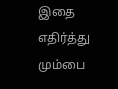இதை எதிர்த்து மும்பை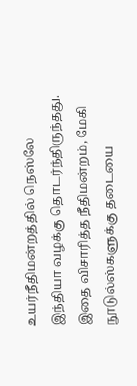உயர்நீதிமன்றத்தில் நெஸ்லே இந்தியா வழக்கு தொடர்ந்திருந்தது. இதை விசாரித்த நீதிமன்றம், மேகி நூடுல்ஸ்களுக்கு தடையை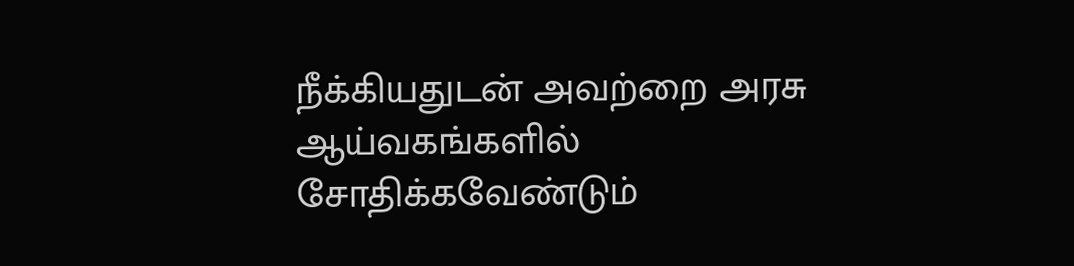நீக்கியதுடன் அவற்றை அரசு ஆய்வகங்களில் சோதிக்கவேண்டும்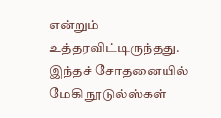என்றும் உத்தரவிட்டிருந்தது. இந்தச் சோதனையில் மேகி நூடுல்ஸ்கள்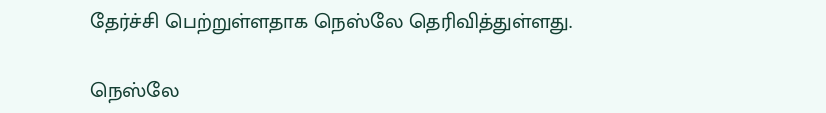தேர்ச்சி பெற்றுள்ளதாக நெஸ்லே தெரிவித்துள்ளது.

நெஸ்லே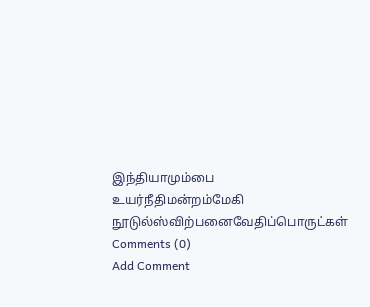இந்தியாமும்பை உயர்நீதிமன்றம்மேகி நூடுல்ஸ்விற்பனைவேதிப்பொருட்கள்
Comments (0)
Add Comment